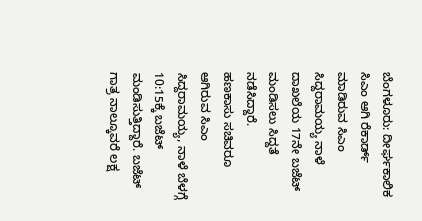ಬೆಂಗಳೂರು: ದೀರ್ಘಕಾಲಿಕ ಸಿಎಂ ಆಗಿ ರೆಕಾರ್ಡ್ ಮಾಡಿರುವ ಸಿಎಂ ಸಿದ್ದರಾಮಯ್ಯ ನಾಳೆ ದಾಖಲೆಯ 17ನೇ ಬಜೆಟ್ ಮಂಡಿಸಲು ಸಿದ್ದತೆ ನಡೆಸಿದ್ದಾರೆ.
ಹಣಕಾಸು ಸಚಿವರೂ ಆಗಿರುವ ಸಿಎಂ ಸಿದ್ದರಾಮಯ್ಯ, ನಾಳೆ ಬೆಳಗ್ಗೆ 10:15ಕ್ಕೆ ಬಜೆಟ್ ಮಂಡಿಸುತ್ತಿದ್ದಾರೆ. ಬಜೆಟ್ ಗಾತ್ರ ನಾಲ್ಕೂವರೆ ಲಕ್ಷ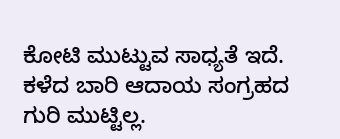ಕೋಟಿ ಮುಟ್ಟುವ ಸಾಧ್ಯತೆ ಇದೆ. ಕಳೆದ ಬಾರಿ ಆದಾಯ ಸಂಗ್ರಹದ ಗುರಿ ಮುಟ್ಟಿಲ್ಲ.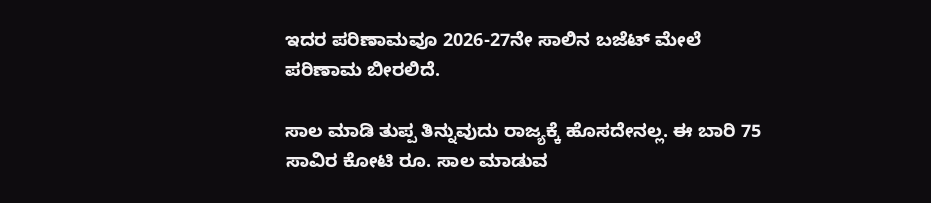ಇದರ ಪರಿಣಾಮವೂ 2026-27ನೇ ಸಾಲಿನ ಬಜೆಟ್ ಮೇಲೆ ಪರಿಣಾಮ ಬೀರಲಿದೆ.

ಸಾಲ ಮಾಡಿ ತುಪ್ಪ ತಿನ್ನುವುದು ರಾಜ್ಯಕ್ಕೆ ಹೊಸದೇನಲ್ಲ. ಈ ಬಾರಿ 75 ಸಾವಿರ ಕೋಟಿ ರೂ. ಸಾಲ ಮಾಡುವ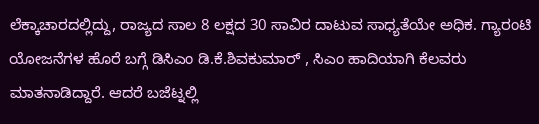ಲೆಕ್ಕಾಚಾರದಲ್ಲಿದ್ದು, ರಾಜ್ಯದ ಸಾಲ 8 ಲಕ್ಷದ 30 ಸಾವಿರ ದಾಟುವ ಸಾಧ್ಯತೆಯೇ ಅಧಿಕ. ಗ್ಯಾರಂಟಿ ಯೋಜನೆಗಳ ಹೊರೆ ಬಗ್ಗೆ ಡಿಸಿಎಂ ಡಿ.ಕೆ.ಶಿವಕುಮಾರ್ , ಸಿಎಂ ಹಾದಿಯಾಗಿ ಕೆಲವರು ಮಾತನಾಡಿದ್ದಾರೆ. ಆದರೆ ಬಜೆಟ್ನಲ್ಲಿ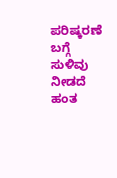ಪರಿಷ್ಕರಣೆ ಬಗ್ಗೆ ಸುಳಿವು ನೀಡದೆ ಹಂತ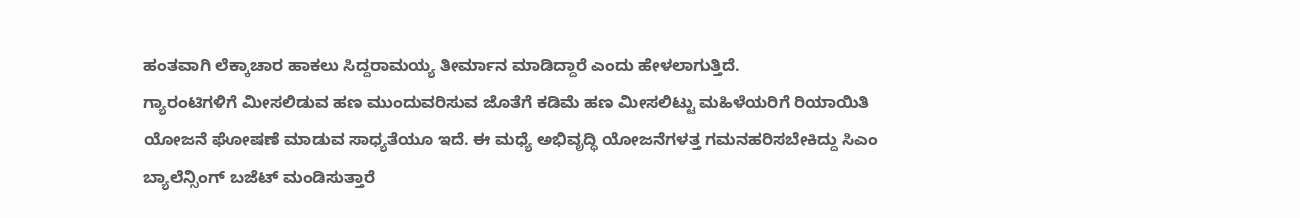ಹಂತವಾಗಿ ಲೆಕ್ಕಾಚಾರ ಹಾಕಲು ಸಿದ್ದರಾಮಯ್ಯ ತೀರ್ಮಾನ ಮಾಡಿದ್ದಾರೆ ಎಂದು ಹೇಳಲಾಗುತ್ತಿದೆ.
ಗ್ಯಾರಂಟಿಗಳಿಗೆ ಮೀಸಲಿಡುವ ಹಣ ಮುಂದುವರಿಸುವ ಜೊತೆಗೆ ಕಡಿಮೆ ಹಣ ಮೀಸಲಿಟ್ಟು ಮಹಿಳೆಯರಿಗೆ ರಿಯಾಯಿತಿ ಯೋಜನೆ ಘೋಷಣೆ ಮಾಡುವ ಸಾಧ್ಯತೆಯೂ ಇದೆ. ಈ ಮಧ್ಯೆ ಅಭಿವೃದ್ಧಿ ಯೋಜನೆಗಳತ್ತ ಗಮನಹರಿಸಬೇಕಿದ್ದು ಸಿಎಂ ಬ್ಯಾಲೆನ್ಸಿಂಗ್ ಬಜೆಟ್ ಮಂಡಿಸುತ್ತಾರೆ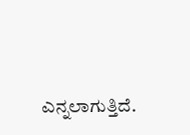ಎನ್ನಲಾಗುತ್ತಿದೆ.